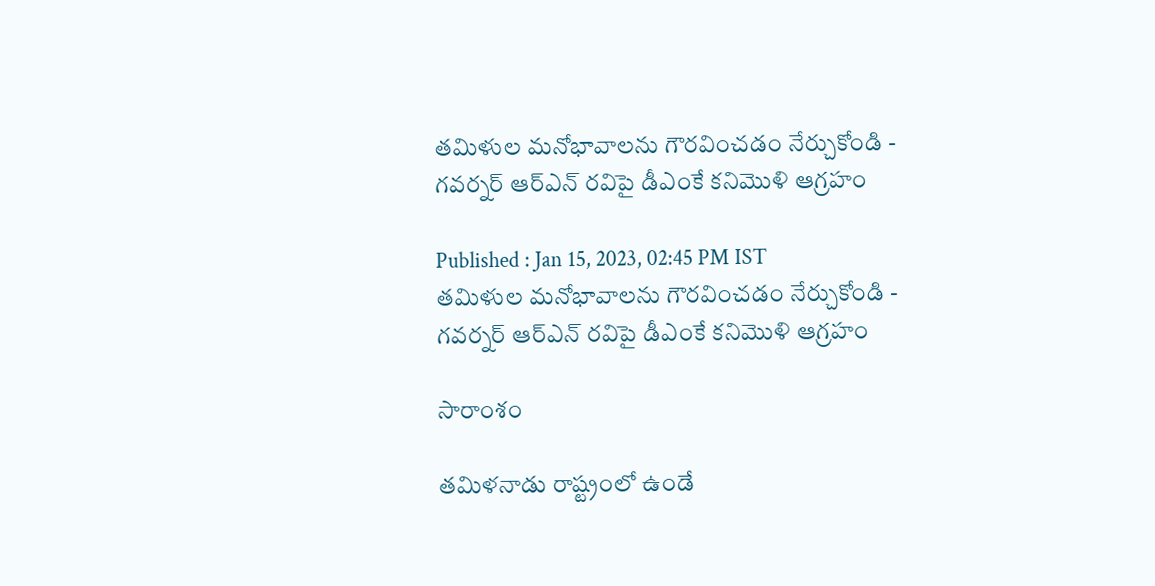తమిళుల మనోభావాలను గౌరవించడం నేర్చుకోండి - గవర్నర్‌ ఆర్‌ఎన్‌ రవిపై డీఎంకే కనిమొళి ఆగ్రహం

Published : Jan 15, 2023, 02:45 PM IST
తమిళుల మనోభావాలను గౌరవించడం నేర్చుకోండి - గవర్నర్‌ ఆర్‌ఎన్‌ రవిపై డీఎంకే కనిమొళి ఆగ్రహం

సారాంశం

తమిళనాడు రాష్ట్రంలో ఉండే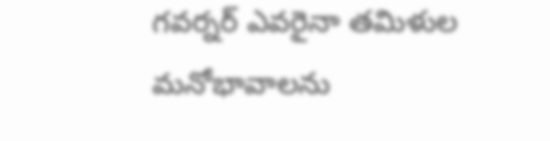గవర్నర్ ఎవరైనా తమిళుల మనోభావాలను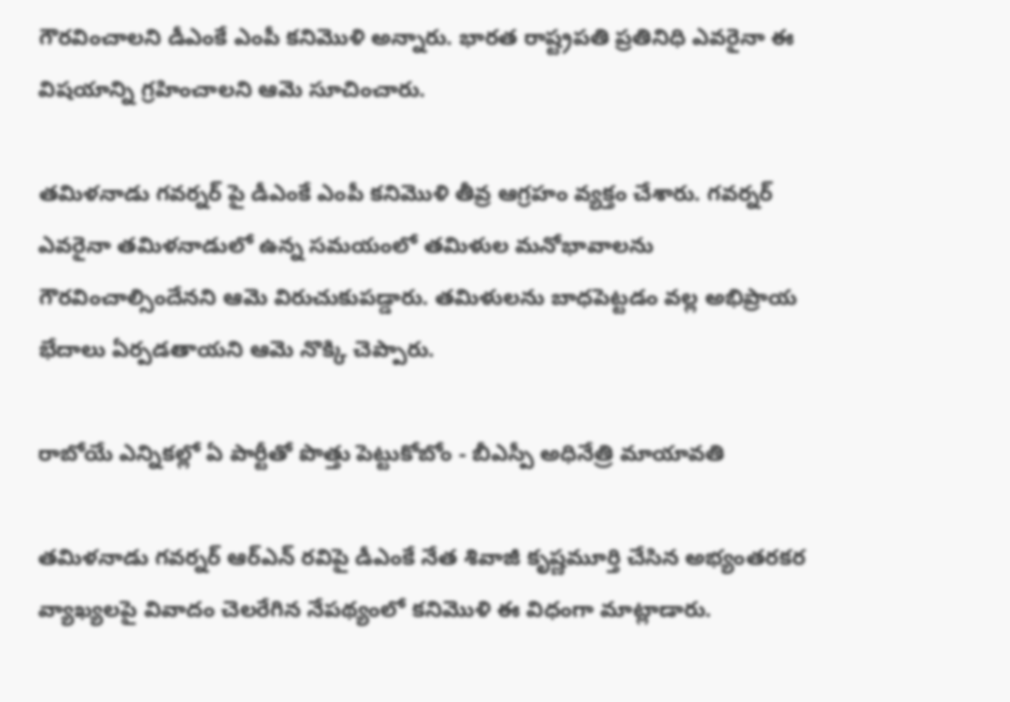గౌరవించాలని డీఎంకే ఎంపీ కనిమొళి అన్నారు. భారత రాష్ట్రపతి ప్రతినిధి ఎవరైనా ఈ విషయాన్ని గ్రహించాలని ఆమె సూచించారు.

తమిళనాడు గవర్నర్ పై డీఎంకే ఎంపీ కనిమొళి తీవ్ర ఆగ్రహం వ్యక్తం చేశారు. గవర్నర్ ఎవరైనా తమిళనాడులో ఉన్న సమయంలో తమిళుల మనోభావాలను గౌరవించాల్సిందేనని ఆమె విరుచుకుపడ్డారు. తమిళులను బాధపెట్టడం వల్ల అభిప్రాయ భేదాలు ఏర్పడతాయని ఆమె నొక్కి చెప్పారు.

రాబోయే ఎన్నికల్లో ఏ పార్టీతో పొత్తు పెట్టుకోబోం - బీఎస్పీ అధినేత్రి మాయావతి

తమిళనాడు గవర్నర్ ఆర్ఎన్ రవిపై డీఎంకే నేత శివాజీ కృష్ణమూర్తి చేసిన అభ్యంతరకర వ్యాఖ్యలపై వివాదం చెలరేగిన నేపథ్యంలో కనిమొళి ఈ విధంగా మాట్లాడారు.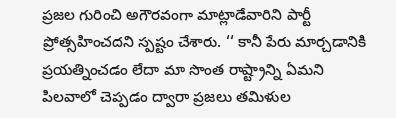ప్రజల గురించి అగౌరవంగా మాట్లాడేవారిని పార్టీ ప్రోత్సహించదని స్పష్టం చేశారు. ‘‘ కానీ పేరు మార్చడానికి ప్రయత్నించడం లేదా మా సొంత రాష్ట్రాన్ని ఏమని పిలవాలో చెప్పడం ద్వారా ప్రజలు తమిళుల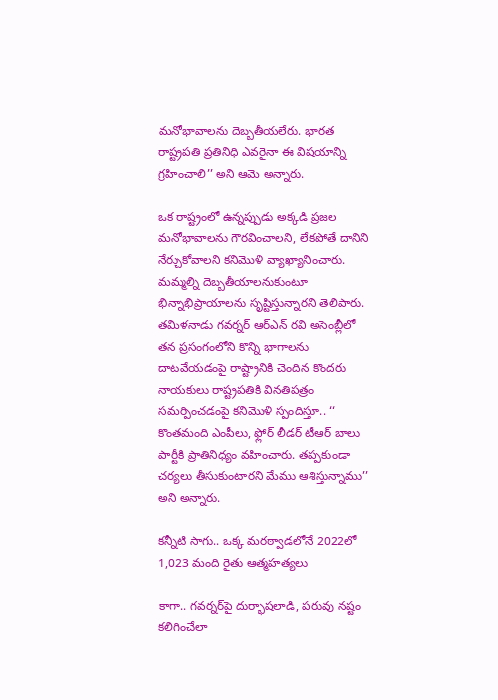మనోభావాలను దెబ్బతీయలేరు. భారత రాష్ట్రపతి ప్రతినిధి ఎవరైనా ఈ విషయాన్ని గ్రహించాలి’’ అని ఆమె అన్నారు.

ఒక రాష్ట్రంలో ఉన్నప్పుడు అక్కడి ప్రజల మనోభావాలను గౌరవించాలని, లేకపోతే దానిని నేర్చుకోవాలని కనిమొళి వ్యాఖ్యానించారు. మమ్మల్ని దెబ్బతీయాలనుకుంటూ భిన్నాభిప్రాయాలను సృష్టిస్తున్నారని తెలిపారు. తమిళనాడు గవర్నర్ ఆర్ఎన్ రవి అసెంబ్లీలో తన ప్రసంగంలోని కొన్ని భాగాలను దాటవేయడంపై రాష్ట్రానికి చెందిన కొందరు నాయకులు రాష్ట్రపతికి వినతిపత్రం సమర్పించడంపై కనిమొళి స్పందిస్తూ.. ‘‘ కొంతమంది ఎంపీలు, ఫ్లోర్ లీడర్ టీఆర్ బాలు పార్టీకి ప్రాతినిధ్యం వహించారు. తప్పకుండా చర్యలు తీసుకుంటారని మేము ఆశిస్తున్నాము’’ అని అన్నారు.

కన్నీటి సాగు.. ఒక్క మరఠ్వాడలోనే 2022లో 1,023 మంది రైతు ఆత్మహత్యలు

కాగా.. గవర్నర్‌పై దుర్భాషలాడి, పరువు నష్టం కలిగించేలా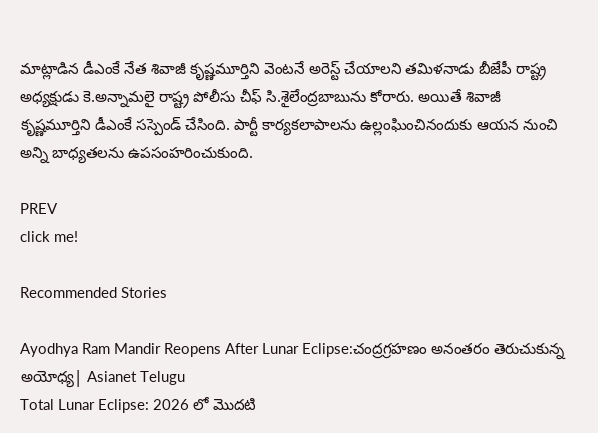మాట్లాడిన డీఎంకే నేత శివాజీ కృష్ణమూర్తిని వెంటనే అరెస్ట్ చేయాలని తమిళనాడు బీజేపీ రాష్ట్ర అధ్యక్షుడు కె.అన్నామలై రాష్ట్ర పోలీసు చీఫ్ సి.శైలేంద్రబాబును కోరారు. అయితే శివాజీ కృష్ణమూర్తిని డీఎంకే సస్పెండ్ చేసింది. పార్టీ కార్యకలాపాలను ఉల్లంఘించినందుకు ఆయన నుంచి అన్ని బాధ్యతలను ఉపసంహరించుకుంది.

PREV
click me!

Recommended Stories

Ayodhya Ram Mandir Reopens After Lunar Eclipse:చంద్రగ్రహణం అనంతరం తెరుచుకున్న అయోధ్య| Asianet Telugu
Total Lunar Eclipse: 2026 లో మొదటి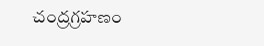చంద్రగ్రహణం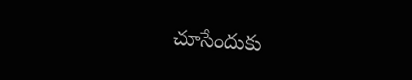చూసేందుకు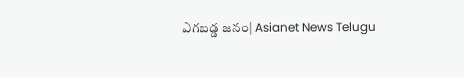ఎగబడ్డ జనం| Asianet News Telugu